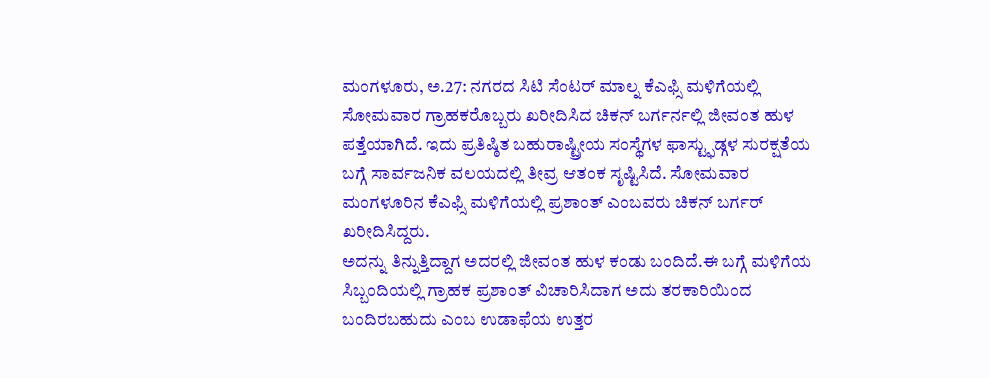ಮಂಗಳೂರು, ಅ.27: ನಗರದ ಸಿಟಿ ಸೆಂಟರ್ ಮಾಲ್ನ ಕೆಎಫ್ಸಿ ಮಳಿಗೆಯಲ್ಲಿ ಸೋಮವಾರ ಗ್ರಾಹಕರೊಬ್ಬರು ಖರೀದಿಸಿದ ಚಿಕನ್ ಬರ್ಗರ್ನಲ್ಲಿ ಜೀವಂತ ಹುಳ ಪತ್ತೆಯಾಗಿದೆ. ಇದು ಪ್ರತಿಷ್ಠಿತ ಬಹುರಾಷ್ಟ್ರೀಯ ಸಂಸ್ಥೆಗಳ ಫಾಸ್ಟ್ಫುಡ್ಗಳ ಸುರಕ್ಷತೆಯ ಬಗ್ಗೆ ಸಾರ್ವಜನಿಕ ವಲಯದಲ್ಲಿ ತೀವ್ರ ಆತಂಕ ಸೃಷ್ಟಿಸಿದೆ. ಸೋಮವಾರ ಮಂಗಳೂರಿನ ಕೆಎಫ್ಸಿ ಮಳಿಗೆಯಲ್ಲಿ ಪ್ರಶಾಂತ್ ಎಂಬವರು ಚಿಕನ್ ಬರ್ಗರ್ ಖರೀದಿಸಿದ್ದರು.
ಅದನ್ನು ತಿನ್ನುತ್ತಿದ್ದಾಗ ಅದರಲ್ಲಿ ಜೀವಂತ ಹುಳ ಕಂಡು ಬಂದಿದೆ.ಈ ಬಗ್ಗೆ ಮಳಿಗೆಯ ಸಿಬ್ಬಂದಿಯಲ್ಲಿ ಗ್ರಾಹಕ ಪ್ರಶಾಂತ್ ವಿಚಾರಿಸಿದಾಗ ಅದು ತರಕಾರಿಯಿಂದ ಬಂದಿರಬಹುದು ಎಂಬ ಉಡಾಫೆಯ ಉತ್ತರ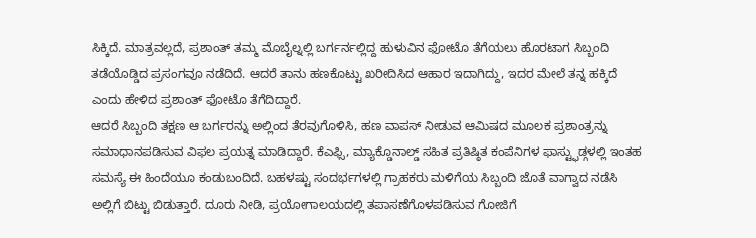ಸಿಕ್ಕಿದೆ. ಮಾತ್ರವಲ್ಲದೆ, ಪ್ರಶಾಂತ್ ತಮ್ಮ ಮೊಬೈಲ್ನಲ್ಲಿ ಬರ್ಗರ್ನಲ್ಲಿದ್ದ ಹುಳುವಿನ ಫೋಟೊ ತೆಗೆಯಲು ಹೊರಟಾಗ ಸಿಬ್ಬಂದಿ ತಡೆಯೊಡ್ಡಿದ ಪ್ರಸಂಗವೂ ನಡೆದಿದೆ. ಆದರೆ ತಾನು ಹಣಕೊಟ್ಟು ಖರೀದಿಸಿದ ಆಹಾರ ಇದಾಗಿದ್ದು, ಇದರ ಮೇಲೆ ತನ್ನ ಹಕ್ಕಿದೆ ಎಂದು ಹೇಳಿದ ಪ್ರಶಾಂತ್ ಫೋಟೊ ತೆಗೆದಿದ್ದಾರೆ.
ಆದರೆ ಸಿಬ್ಬಂದಿ ತಕ್ಷಣ ಆ ಬರ್ಗರನ್ನು ಅಲ್ಲಿಂದ ತೆರವುಗೊಳಿಸಿ, ಹಣ ವಾಪಸ್ ನೀಡುವ ಆಮಿಷದ ಮೂಲಕ ಪ್ರಶಾಂತ್ರನ್ನು ಸಮಾಧಾನಪಡಿಸುವ ವಿಫಲ ಪ್ರಯತ್ನ ಮಾಡಿದ್ದಾರೆ. ಕೆಎಫ್ಸಿ, ಮ್ಯಾಕ್ಡೊನಾಲ್ಡ್ ಸಹಿತ ಪ್ರತಿಷ್ಠಿತ ಕಂಪೆನಿಗಳ ಫಾಸ್ಟ್ಫುಡ್ಗಳಲ್ಲಿ ಇಂತಹ ಸಮಸ್ಯೆ ಈ ಹಿಂದೆಯೂ ಕಂಡುಬಂದಿದೆ. ಬಹಳಷ್ಟು ಸಂದರ್ಭಗಳಲ್ಲಿ ಗ್ರಾಹಕರು ಮಳಿಗೆಯ ಸಿಬ್ಬಂದಿ ಜೊತೆ ವಾಗ್ವಾದ ನಡೆಸಿ ಅಲ್ಲಿಗೆ ಬಿಟ್ಟು ಬಿಡುತ್ತಾರೆ. ದೂರು ನೀಡಿ, ಪ್ರಯೋಗಾಲಯದಲ್ಲಿ ತಪಾಸಣೆಗೊಳಪಡಿಸುವ ಗೋಜಿಗೆ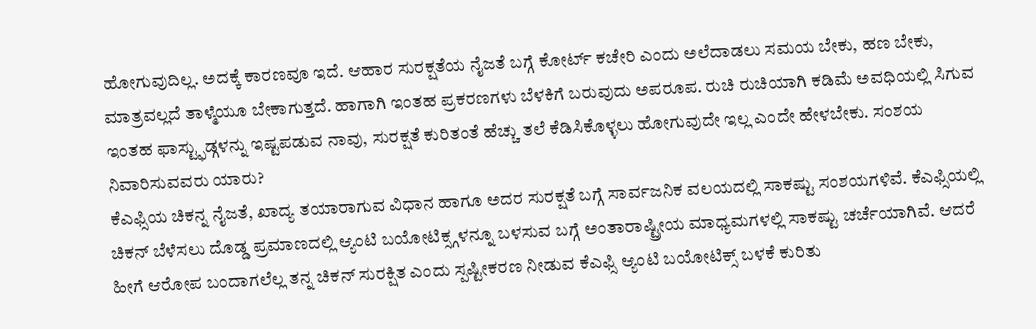ಹೋಗುವುದಿಲ್ಲ. ಅದಕ್ಕೆ ಕಾರಣವೂ ಇದೆ. ಆಹಾರ ಸುರಕ್ಷತೆಯ ನೈಜತೆ ಬಗ್ಗೆ ಕೋರ್ಟ್ ಕಚೇರಿ ಎಂದು ಅಲೆದಾಡಲು ಸಮಯ ಬೇಕು, ಹಣ ಬೇಕು, ಮಾತ್ರವಲ್ಲದೆ ತಾಳ್ಮೆಯೂ ಬೇಕಾಗುತ್ತದೆ. ಹಾಗಾಗಿ ಇಂತಹ ಪ್ರಕರಣಗಳು ಬೆಳಕಿಗೆ ಬರುವುದು ಅಪರೂಪ. ರುಚಿ ರುಚಿಯಾಗಿ ಕಡಿಮೆ ಅವಧಿಯಲ್ಲಿ ಸಿಗುವ ಇಂತಹ ಫಾಸ್ಟ್ಫುಡ್ಗಳನ್ನು ಇಷ್ಟಪಡುವ ನಾವು, ಸುರಕ್ಷತೆ ಕುರಿತಂತೆ ಹೆಚ್ಚು ತಲೆ ಕೆಡಿಸಿಕೊಳ್ಳಲು ಹೋಗುವುದೇ ಇಲ್ಲ ಎಂದೇ ಹೇಳಬೇಕು. ಸಂಶಯ ನಿವಾರಿಸುವವರು ಯಾರು?
ಕೆಎಫ್ಸಿಯ ಚಿಕನ್ನ ನೈಜತೆ, ಖಾದ್ಯ ತಯಾರಾಗುವ ವಿಧಾನ ಹಾಗೂ ಅದರ ಸುರಕ್ಷತೆ ಬಗ್ಗೆ ಸಾರ್ವಜನಿಕ ವಲಯದಲ್ಲಿ ಸಾಕಷ್ಟು ಸಂಶಯಗಳಿವೆ. ಕೆಎಫ್ಸಿಯಲ್ಲಿ ಚಿಕನ್ ಬೆಳೆಸಲು ದೊಡ್ಡ ಪ್ರಮಾಣದಲ್ಲಿ ಆ್ಯಂಟಿ ಬಯೋಟಿಕ್ಸ್ಗಳನ್ನೂ ಬಳಸುವ ಬಗ್ಗೆ ಅಂತಾರಾಷ್ಟ್ರೀಯ ಮಾಧ್ಯಮಗಳಲ್ಲಿ ಸಾಕಷ್ಟು ಚರ್ಚೆಯಾಗಿವೆ. ಆದರೆ ಹೀಗೆ ಆರೋಪ ಬಂದಾಗಲೆಲ್ಲ ತನ್ನ ಚಿಕನ್ ಸುರಕ್ಷಿತ ಎಂದು ಸ್ಪಷ್ಟೀಕರಣ ನೀಡುವ ಕೆಎಫ್ಸಿ ಆ್ಯಂಟಿ ಬಯೋಟಿಕ್ಸ್ ಬಳಕೆ ಕುರಿತು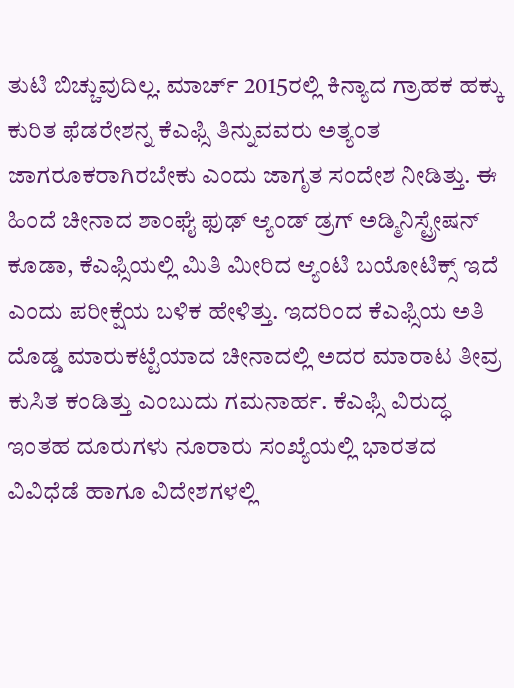ತುಟಿ ಬಿಚ್ಚುವುದಿಲ್ಲ. ಮಾರ್ಚ್ 2015ರಲ್ಲಿ ಕಿನ್ಯಾದ ಗ್ರಾಹಕ ಹಕ್ಕು ಕುರಿತ ಫೆಡರೇಶನ್ನ ಕೆಎಫ್ಸಿ ತಿನ್ನುವವರು ಅತ್ಯಂತ ಜಾಗರೂಕರಾಗಿರಬೇಕು ಎಂದು ಜಾಗೃತ ಸಂದೇಶ ನೀಡಿತ್ತು. ಈ ಹಿಂದೆ ಚೀನಾದ ಶಾಂಘೈ ಫುಢ್ ಆ್ಯಂಡ್ ಡ್ರಗ್ ಅಡ್ಮಿನಿಸ್ಟ್ರೇಷನ್ ಕೂಡಾ, ಕೆಎಫ್ಸಿಯಲ್ಲಿ ಮಿತಿ ಮೀರಿದ ಆ್ಯಂಟಿ ಬಯೋಟಿಕ್ಸ್ ಇದೆ ಎಂದು ಪರೀಕ್ಷೆಯ ಬಳಿಕ ಹೇಳಿತ್ತು. ಇದರಿಂದ ಕೆಎಫ್ಸಿಯ ಅತಿ ದೊಡ್ಡ ಮಾರುಕಟ್ಟೆಯಾದ ಚೀನಾದಲ್ಲಿ ಅದರ ಮಾರಾಟ ತೀವ್ರ ಕುಸಿತ ಕಂಡಿತ್ತು ಎಂಬುದು ಗಮನಾರ್ಹ. ಕೆಎಫ್ಸಿ ವಿರುದ್ಧ ಇಂತಹ ದೂರುಗಳು ನೂರಾರು ಸಂಖ್ಯೆಯಲ್ಲಿ ಭಾರತದ ವಿವಿಧೆಡೆ ಹಾಗೂ ವಿದೇಶಗಳಲ್ಲಿ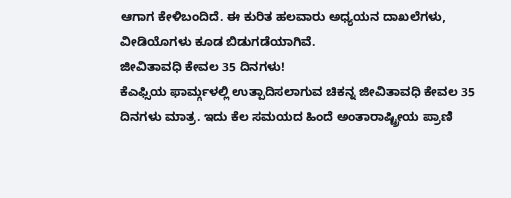ಆಗಾಗ ಕೇಳಿಬಂದಿದೆ. ಈ ಕುರಿತ ಹಲವಾರು ಅಧ್ಯಯನ ದಾಖಲೆಗಳು, ವೀಡಿಯೊಗಳು ಕೂಡ ಬಿಡುಗಡೆಯಾಗಿವೆ.
ಜೀವಿತಾವಧಿ ಕೇವಲ 35 ದಿನಗಳು!
ಕೆಎಫ್ಸಿಯ ಫಾರ್ಮ್ಗಳಲ್ಲಿ ಉತ್ಪಾದಿಸಲಾಗುವ ಚಿಕನ್ನ ಜೀವಿತಾವಧಿ ಕೇವಲ 35 ದಿನಗಳು ಮಾತ್ರ. ಇದು ಕೆಲ ಸಮಯದ ಹಿಂದೆ ಅಂತಾರಾಷ್ಟ್ರೀಯ ಪ್ರಾಣಿ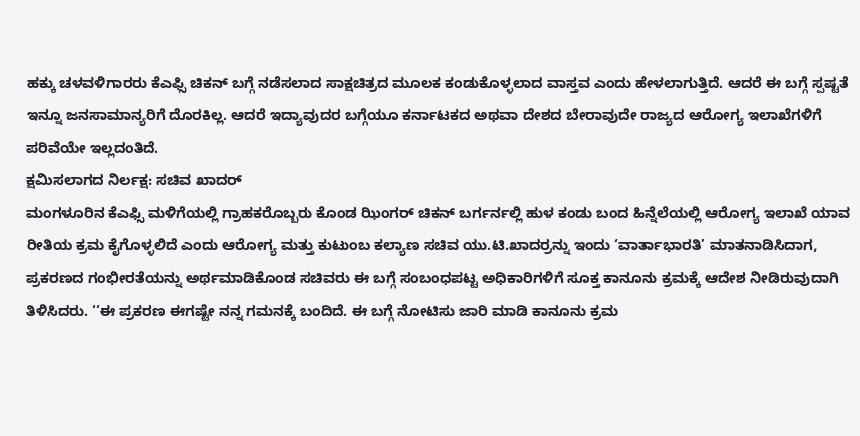ಹಕ್ಕು ಚಳವಳಿಗಾರರು ಕೆಎಫ್ಸಿ ಚಿಕನ್ ಬಗ್ಗೆ ನಡೆಸಲಾದ ಸಾಕ್ಷಚಿತ್ರದ ಮೂಲಕ ಕಂಡುಕೊಳ್ಳಲಾದ ವಾಸ್ತವ ಎಂದು ಹೇಳಲಾಗುತ್ತಿದೆ. ಆದರೆ ಈ ಬಗ್ಗೆ ಸ್ಪಷ್ಟತೆ ಇನ್ನೂ ಜನಸಾಮಾನ್ಯರಿಗೆ ದೊರಕಿಲ್ಲ. ಆದರೆ ಇದ್ಯಾವುದರ ಬಗ್ಗೆಯೂ ಕರ್ನಾಟಕದ ಅಥವಾ ದೇಶದ ಬೇರಾವುದೇ ರಾಜ್ಯದ ಆರೋಗ್ಯ ಇಲಾಖೆಗಳಿಗೆ ಪರಿವೆಯೇ ಇಲ್ಲದಂತಿದೆ.
ಕ್ಷಮಿಸಲಾಗದ ನಿರ್ಲಕ್ಷ: ಸಚಿವ ಖಾದರ್
ಮಂಗಳೂರಿನ ಕೆಎಫ್ಸಿ ಮಳಿಗೆಯಲ್ಲಿ ಗ್ರಾಹಕರೊಬ್ಬರು ಕೊಂಡ ಝಿಂಗರ್ ಚಿಕನ್ ಬರ್ಗರ್ನಲ್ಲಿ ಹುಳ ಕಂಡು ಬಂದ ಹಿನ್ನೆಲೆಯಲ್ಲಿ ಆರೋಗ್ಯ ಇಲಾಖೆ ಯಾವ ರೀತಿಯ ಕ್ರಮ ಕೈಗೊಳ್ಳಲಿದೆ ಎಂದು ಆರೋಗ್ಯ ಮತ್ತು ಕುಟುಂಬ ಕಲ್ಯಾಣ ಸಚಿವ ಯು.ಟಿ.ಖಾದರ್ರನ್ನು ಇಂದು ‘ವಾರ್ತಾಭಾರತಿ’ ಮಾತನಾಡಿಸಿದಾಗ, ಪ್ರಕರಣದ ಗಂಭೀರತೆಯನ್ನು ಅರ್ಥಮಾಡಿಕೊಂಡ ಸಚಿವರು ಈ ಬಗ್ಗೆ ಸಂಬಂಧಪಟ್ಟ ಅಧಿಕಾರಿಗಳಿಗೆ ಸೂಕ್ತ ಕಾನೂನು ಕ್ರಮಕ್ಕೆ ಆದೇಶ ನೀಡಿರುವುದಾಗಿ ತಿಳಿಸಿದರು. ‘‘ಈ ಪ್ರಕರಣ ಈಗಷ್ಟೇ ನನ್ನ ಗಮನಕ್ಕೆ ಬಂದಿದೆ. ಈ ಬಗ್ಗೆ ನೋಟಿಸು ಜಾರಿ ಮಾಡಿ ಕಾನೂನು ಕ್ರಮ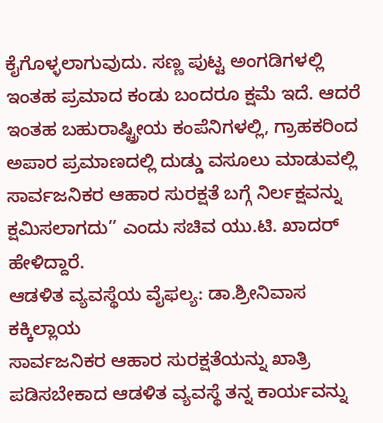ಕೈಗೊಳ್ಳಲಾಗುವುದು. ಸಣ್ಣ ಪುಟ್ಟ ಅಂಗಡಿಗಳಲ್ಲಿ ಇಂತಹ ಪ್ರಮಾದ ಕಂಡು ಬಂದರೂ ಕ್ಷಮೆ ಇದೆ. ಆದರೆ ಇಂತಹ ಬಹುರಾಷ್ಟ್ರೀಯ ಕಂಪೆನಿಗಳಲ್ಲಿ, ಗ್ರಾಹಕರಿಂದ ಅಪಾರ ಪ್ರಮಾಣದಲ್ಲಿ ದುಡ್ಡು ವಸೂಲು ಮಾಡುವಲ್ಲಿ ಸಾರ್ವಜನಿಕರ ಆಹಾರ ಸುರಕ್ಷತೆ ಬಗ್ಗೆ ನಿರ್ಲಕ್ಷವನ್ನು ಕ್ಷಮಿಸಲಾಗದು’’ ಎಂದು ಸಚಿವ ಯು.ಟಿ. ಖಾದರ್ ಹೇಳಿದ್ದಾರೆ.
ಆಡಳಿತ ವ್ಯವಸ್ಥೆಯ ವೈಫಲ್ಯ: ಡಾ.ಶ್ರೀನಿವಾಸ ಕಕ್ಕಿಲ್ಲಾಯ
ಸಾರ್ವಜನಿಕರ ಆಹಾರ ಸುರಕ್ಷತೆಯನ್ನು ಖಾತ್ರಿ ಪಡಿಸಬೇಕಾದ ಆಡಳಿತ ವ್ಯವಸ್ಥೆ ತನ್ನ ಕಾರ್ಯವನ್ನು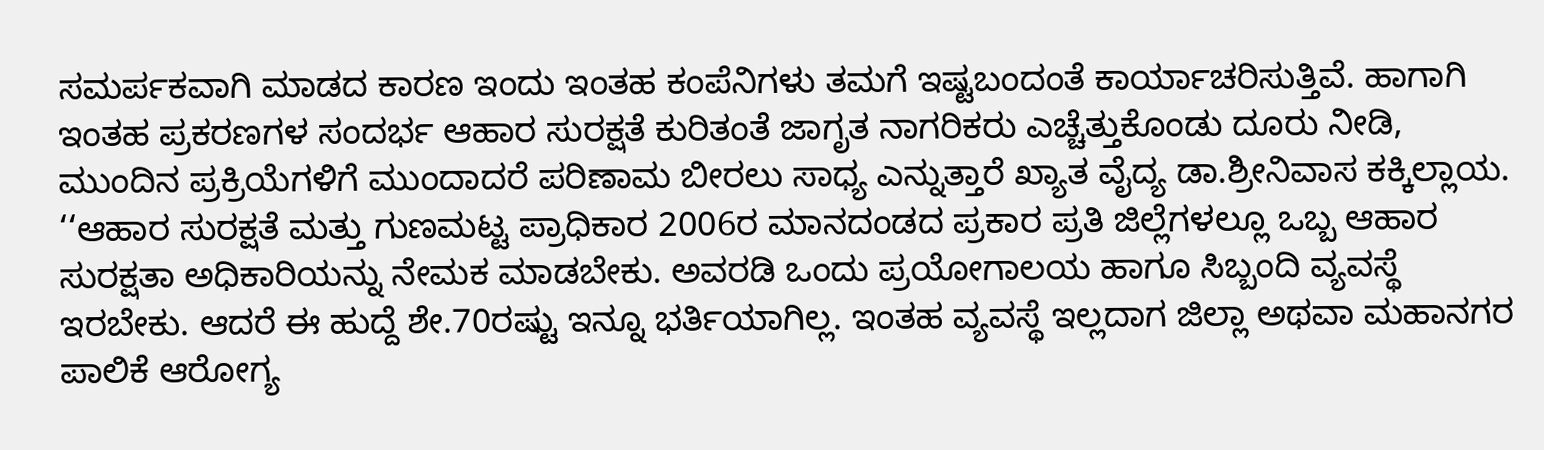ಸಮರ್ಪಕವಾಗಿ ಮಾಡದ ಕಾರಣ ಇಂದು ಇಂತಹ ಕಂಪೆನಿಗಳು ತಮಗೆ ಇಷ್ಟಬಂದಂತೆ ಕಾರ್ಯಾಚರಿಸುತ್ತಿವೆ. ಹಾಗಾಗಿ ಇಂತಹ ಪ್ರಕರಣಗಳ ಸಂದರ್ಭ ಆಹಾರ ಸುರಕ್ಷತೆ ಕುರಿತಂತೆ ಜಾಗೃತ ನಾಗರಿಕರು ಎಚ್ಚೆತ್ತುಕೊಂಡು ದೂರು ನೀಡಿ, ಮುಂದಿನ ಪ್ರಕ್ರಿಯೆಗಳಿಗೆ ಮುಂದಾದರೆ ಪರಿಣಾಮ ಬೀರಲು ಸಾಧ್ಯ ಎನ್ನುತ್ತಾರೆ ಖ್ಯಾತ ವೈದ್ಯ ಡಾ.ಶ್ರೀನಿವಾಸ ಕಕ್ಕಿಲ್ಲಾಯ. ‘‘ಆಹಾರ ಸುರಕ್ಷತೆ ಮತ್ತು ಗುಣಮಟ್ಟ ಪ್ರಾಧಿಕಾರ 2006ರ ಮಾನದಂಡದ ಪ್ರಕಾರ ಪ್ರತಿ ಜಿಲ್ಲೆಗಳಲ್ಲೂ ಒಬ್ಬ ಆಹಾರ ಸುರಕ್ಷತಾ ಅಧಿಕಾರಿಯನ್ನು ನೇಮಕ ಮಾಡಬೇಕು. ಅವರಡಿ ಒಂದು ಪ್ರಯೋಗಾಲಯ ಹಾಗೂ ಸಿಬ್ಬಂದಿ ವ್ಯವಸ್ಥೆ ಇರಬೇಕು. ಆದರೆ ಈ ಹುದ್ದೆ ಶೇ.70ರಷ್ಟು ಇನ್ನೂ ಭರ್ತಿಯಾಗಿಲ್ಲ. ಇಂತಹ ವ್ಯವಸ್ಥೆ ಇಲ್ಲದಾಗ ಜಿಲ್ಲಾ ಅಥವಾ ಮಹಾನಗರ ಪಾಲಿಕೆ ಆರೋಗ್ಯ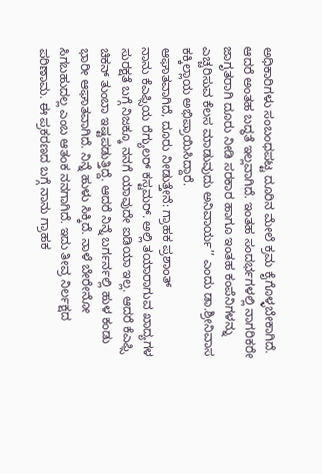ಅಧಿಕಾರಿಗಳು ಸಂಬಂಧಪಟ್ಟ ದೂರಿನ ಮೇಲೆ ಕ್ರಮ ಕೈಗೊಳ್ಳಬೇಕಾಗಿದೆ. ಆದರೆ ಅಂತಹ ಬದ್ಧತೆ ಇಲ್ಲವಾಗಿದೆ. ಇಂತಹ ಸಂದರ್ಭಗಳಲ್ಲಿ ನಾಗರಿಕರೇ ಜಾಗೃತರಾಗಿ ದೂರು ನೀಡಿ ಸರಕಾರ ಹಾಗೂ ಇಂತಹ ಕಂಪೆನಿಗಳನ್ನು ಎಚ್ಚರಿಸುವ ಕೆಲಸ ಮಾಡುವುದು ಅನಿವಾರ್ಯ’’ ಎಂದು ಡಾ.ಶ್ರೀನಿವಾಸ ಕಕ್ಕಿಲ್ಲಾಯ ಅಭಿಪ್ರಾಯಿಸಿದ್ದಾರೆ.
ಆಘಾತವಾಗಿದೆ, ದೂರು ನೀಡುತ್ತೇನೆ: ಗ್ರಾಹಕ ಪ್ರಶಾಂತ್
ನಾನು ಕೆಎಫ್ಸಿಯ ರೆಗ್ಯುಲರ್ ಕಸ್ಟಮರ್. ಅಲ್ಲಿ ತಯಾರಾಗುವ ಖಾದ್ಯಗಳ ಸುರಕ್ಷತೆ ಬಗ್ಗೆ ನಿಜಕ್ಕೂ ನನಗೆ ಯಾವುದೇ ಐಡಿಯಾ ಇಲ್ಲ. ಆದರೆ ಕೆಎಫ್ಸಿ ಚಿಕನ್ ತುಂಬಾ ಇಷ್ಟಪಡುತ್ತಿದ್ದೆ. ಆದರೆ ನಿನ್ನೆ ಬರ್ಗರ್ನಲ್ಲಿ ಹುಳ ಕಂಡು ಭಾರೀ ಆಘಾತವಾಗಿದೆ. ನಿನ್ನೆ ಹುಳು ಸಿಕ್ಕಿದೆ. ನಾಳೆ ಬೇರೇನೋ ಸಿಗಬಹುದಲ್ಲ ಎಂಬ ಆತಂಕ ನನಗಾಗಿದೆ. ಇದು ತೀವ್ರ ನಿರ್ಲಕ್ಷದ ಪರಿಣಾಮ. ಈ ಪ್ರಕರಣದ ಬಗ್ಗೆ ನಾನು ಗ್ರಾಹಕ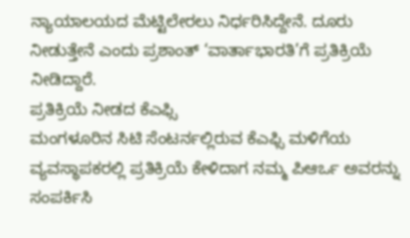ನ್ಯಾಯಾಲಯದ ಮೆಟ್ಟಿಲೇರಲು ನಿರ್ಧರಿಸಿದ್ದೇನೆ. ದೂರು ನೀಡುತ್ತೇನೆ ಎಂದು ಪ್ರಶಾಂತ್ ‘ವಾರ್ತಾಭಾರತಿ’ಗೆ ಪ್ರತಿಕ್ರಿಯೆ ನೀಡಿದ್ದಾರೆ.
ಪ್ರತಿಕ್ರಿಯೆ ನೀಡದ ಕೆಎಫ್ಸಿ
ಮಂಗಳೂರಿನ ಸಿಟಿ ಸೆಂಟರ್ನಲ್ಲಿರುವ ಕೆಎಫ್ಸಿ ಮಳಿಗೆಯ ವ್ಯವಸ್ಥಾಪಕರಲ್ಲಿ ಪ್ರತಿಕ್ರಿಯೆ ಕೇಳಿದಾಗ ನಮ್ಮ ಪಿಆರ್ಒ ಅವರನ್ನು ಸಂಪರ್ಕಿಸಿ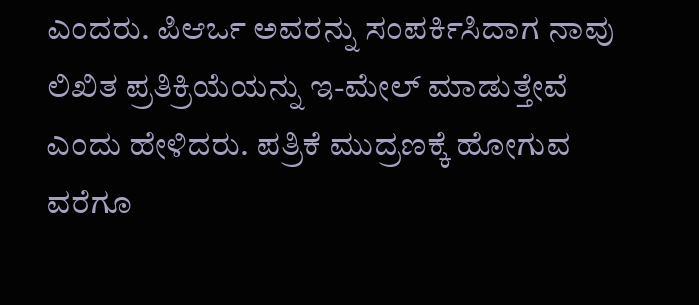ಎಂದರು. ಪಿಆರ್ಒ ಅವರನ್ನು ಸಂಪರ್ಕಿಸಿದಾಗ ನಾವು ಲಿಖಿತ ಪ್ರತಿಕ್ರಿಯೆಯನ್ನು ಇ-ಮೇಲ್ ಮಾಡುತ್ತೇವೆ ಎಂದು ಹೇಳಿದರು. ಪತ್ರಿಕೆ ಮುದ್ರಣಕ್ಕೆ ಹೋಗುವ ವರೆಗೂ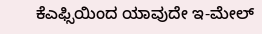ಕೆಎಫ್ಸಿಯಿಂದ ಯಾವುದೇ ಇ-ಮೇಲ್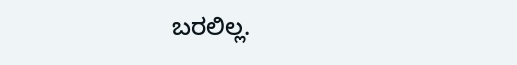ಬರಲಿಲ್ಲ.